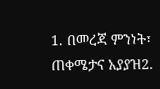1. በመረጃ ምንነት፣ ጠቀሜታና አያያዝ2.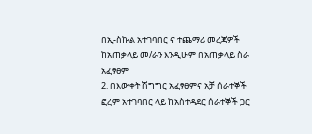በኢ-ስኩል አተገባበር ና ተጨማሪ መረጃዎች ከአጠቃላይ መ/ራን እንዲሁም በአጠቃላይ ስራ አፈፃፀም
2. በእውቀት ሽግግር አፈፃፀምና አቻ ሰራተኞች ፎረም አተገባበር ላይ ከአስተዳደር ሰራተኞች ጋር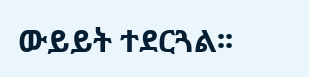ውይይት ተደርጓል፡፡